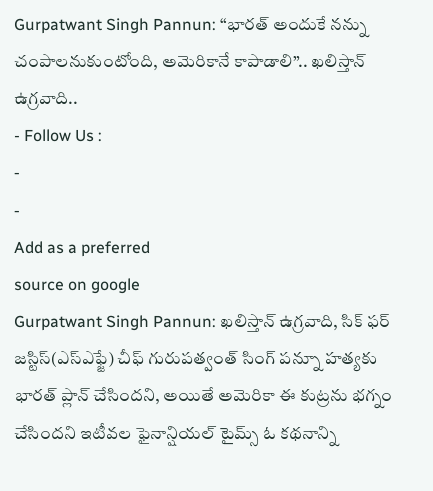Gurpatwant Singh Pannun: “భారత్ అందుకే నన్ను చంపాలనుకుంటోంది, అమెరికానే కాపాడాలి”.. ఖలిస్తాన్ ఉగ్రవాది..
- Follow Us :
-
-
Add as a preferred
source on google
Gurpatwant Singh Pannun: ఖలిస్తాన్ ఉగ్రవాది, సిక్ ఫర్ జస్టిస్(ఎస్ఎఫ్జే) చీఫ్ గురుపత్వంత్ సింగ్ పన్నూ హత్యకు భారత్ ప్లాన్ చేసిందని, అయితే అమెరికా ఈ కుట్రను భగ్నం చేసిందని ఇటీవల ఫైనాన్షియల్ టైమ్స్ ఓ కథనాన్ని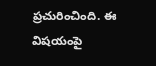ప్రచురించింది. ఈ విషయంపై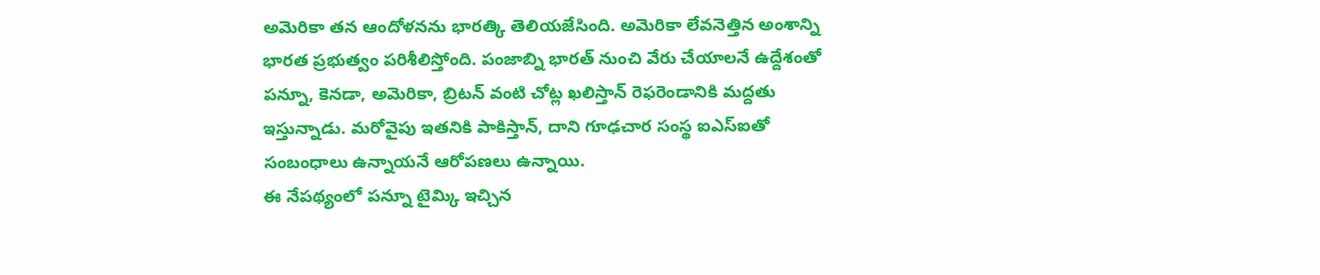అమెరికా తన ఆందోళనను భారత్కి తెలియజేసింది. అమెరికా లేవనెత్తిన అంశాన్ని భారత ప్రభుత్వం పరిశీలిస్తోంది. పంజాబ్ని భారత్ నుంచి వేరు చేయాలనే ఉద్దేశంతో పన్నూ, కెనడా, అమెరికా, బ్రిటన్ వంటి చోట్ల ఖలిస్తాన్ రెఫరెండానికి మద్దతు ఇస్తున్నాడు. మరోవైపు ఇతనికి పాకిస్తాన్, దాని గూఢచార సంస్థ ఐఎస్ఐతో సంబంధాలు ఉన్నాయనే ఆరోపణలు ఉన్నాయి.
ఈ నేపథ్యంలో పన్నూ టైమ్కి ఇచ్చిన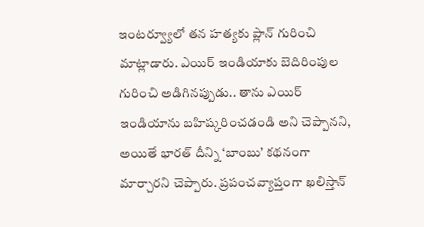ఇంటర్వ్యూలో తన హత్యకు ప్లాన్ గురించి మాట్లాడారు. ఎయిర్ ఇండియాకు బెదిరింపుల గురించి అడిగినప్పుడు.. తాను ఎయిర్ ఇండియాను బహిష్కరించడండి అని చెప్పానని, అయితే భారత్ దీన్ని ‘బాంబు’ కథనంగా మార్చారని చెప్పారు. ప్రపంచవ్యాప్తంగా ఖలిస్తాన్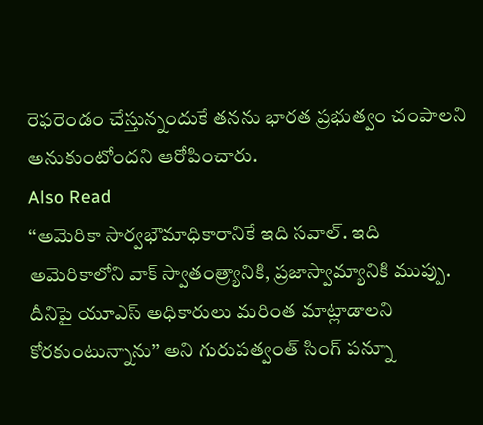రెఫరెండం చేస్తున్నందుకే తనను భారత ప్రభుత్వం చంపాలని అనుకుంటోందని ఆరోపించారు.
Also Read
‘‘అమెరికా సార్వభౌమాధికారానికే ఇది సవాల్. ఇది అమెరికాలోని వాక్ స్వాతంత్ర్యానికి, ప్రజాస్వామ్యానికి ముప్పు. దీనిపై యూఎస్ అధికారులు మరింత మాట్లాడాలని కోరకుంటున్నాను’’ అని గురుపత్వంత్ సింగ్ పన్నూ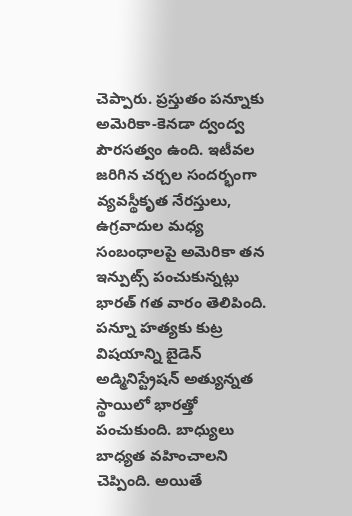చెప్పారు. ప్రస్తుతం పన్నూకు అమెరికా-కెనడా ద్వంద్వ పౌరసత్వం ఉంది. ఇటీవల జరిగిన చర్చల సందర్భంగా వ్యవస్థీకృత నేరస్తులు, ఉగ్రవాదుల మధ్య సంబంధాలపై అమెరికా తన ఇన్పుట్స్ పంచుకున్నట్లు భారత్ గత వారం తెలిపింది.
పన్నూ హత్యకు కుట్ర విషయాన్ని బైడెన్ అడ్మినిస్ట్రేషన్ అత్యున్నత స్థాయిలో భారత్తో పంచుకుంది. బాధ్యులు బాధ్యత వహించాలని చెప్పింది. అయితే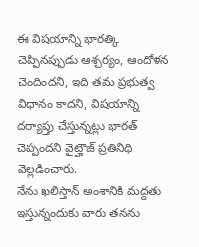ఈ విషయాన్ని భారత్కి చెప్పినప్పుడు ఆశ్చర్యం, ఆందోళన చెందిందని, ఇది తమ ప్రభుత్వ విధానం కాదని, విషయాన్ని దర్యాప్తు చేస్తున్నట్లు భారత్ చెప్పందని వైట్హౌజ్ ప్రతినిధి వెల్లడించారు.
నేను ఖలిస్తాన్ అంశానికి మద్దతు ఇస్తున్నందుకు వారు తనను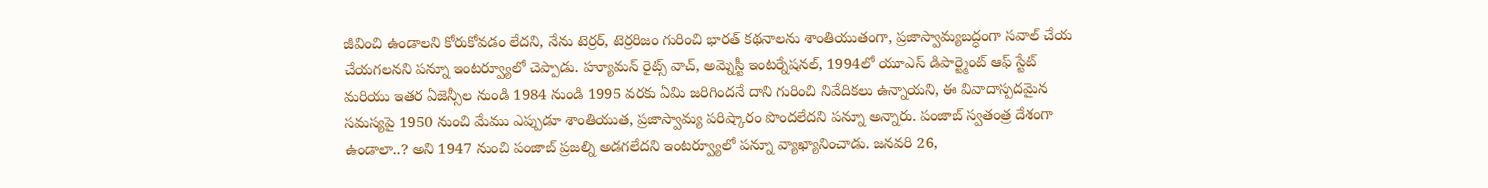జీవించి ఉండాలని కోరుకోవడం లేదని, నేను టెర్రర్, టెర్రరిజం గురించి భారత్ కథనాలను శాంతియుతంగా, ప్రజాస్వామ్యబద్ధంగా సవాల్ చేయ చేయగలనని పన్నూ ఇంటర్వ్యూలో చెప్పాడు. హ్యూమన్ రైట్స్ వాచ్, అమ్నెస్టీ ఇంటర్నేషనల్, 1994లో యూఎస్ డిపార్ట్మెంట్ ఆఫ్ స్టేట్ మరియు ఇతర ఏజెన్సీల నుండి 1984 నుండి 1995 వరకు ఏమి జరిగిందనే దాని గురించి నివేదికలు ఉన్నాయని, ఈ వివాదాస్పదమైన సమస్యపై 1950 నుంచి మేము ఎప్పుడూ శాంతియుత, ప్రజాస్వామ్య పరిష్కారం పొందలేదని పన్నూ అన్నారు. పంజాబ్ స్వతంత్ర దేశంగా ఉండాలా..? అని 1947 నుంచి పంజాబ్ ప్రజల్ని అడగలేదని ఇంటర్వ్యూలో పన్నూ వ్యాఖ్యానించాడు. జనవరి 26,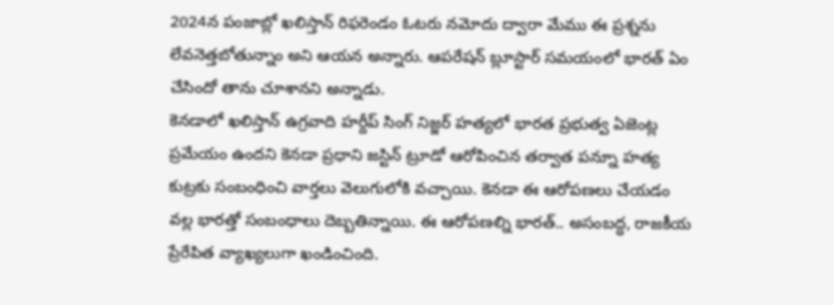2024న పంజాబ్లో ఖలిస్తాన్ రిఫరెండం ఓటరు నమోదు ద్వారా మేము ఈ ప్రశ్నను లేవనెత్తబోతున్నాం అని ఆయన అన్నారు. ఆపరేషన్ బ్లూస్టార్ సమయంలో భారత్ ఏం చేసిందో తాను చూశానని అన్నాడు.
కెనడాలో ఖలిస్తాన్ ఉగ్రవాది హర్దీప్ సింగ్ నిజ్జర్ హత్యలో భారత ప్రభుత్వ ఏజెంట్ల ప్రమేయం ఉందని కెనడా ప్రధాని జస్టిన్ ట్రూడో ఆరోపించిన తర్వాత పన్నూ హత్య కుట్రకు సంబంధించి వార్తలు వెలుగులోకి వచ్చాయి. కెనడా ఈ ఆరోపణలు చేయడం వల్ల భారత్తో సంబంధాలు దెబ్బతిన్నాయి. ఈ ఆరోపణల్ని భారత్.. అసంబద్ధ, రాజకీయ ప్రేరేపిత వ్యాఖ్యలుగా ఖండించింది.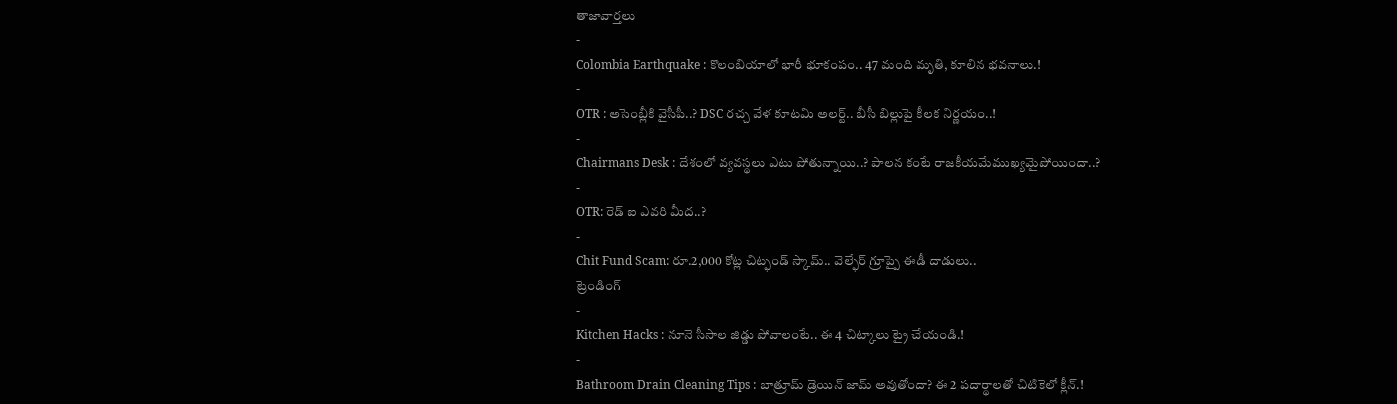తాజావార్తలు
-
Colombia Earthquake : కొలంబియాలో భారీ భూకంపం.. 47 మంది మృతి, కూలిన భవనాలు.!
-
OTR : అసెంబ్లీకి వైసీపీ..? DSC రచ్చ వేళ కూటమి అలర్ట్.. బీసీ బిల్లుపై కీలక నిర్ణయం..!
-
Chairmans Desk : దేశంలో వ్యవస్థలు ఎటు పోతున్నాయి..? పాలన కంటే రాజకీయమేముఖ్యమైపోయిందా..?
-
OTR: రెడ్ ఐ ఎవరి మీద..?
-
Chit Fund Scam: రూ.2,000 కోట్ల చిట్ఫండ్ స్కామ్.. వెల్ఫేర్ గ్రూప్పై ఈడీ దాడులు..
ట్రెండింగ్
-
Kitchen Hacks : నూనె సీసాల జిడ్డు పోవాలంటే.. ఈ 4 చిట్కాలు ట్రై చేయండి.!
-
Bathroom Drain Cleaning Tips : బాత్రూమ్ డ్రెయిన్ జామ్ అవుతోందా? ఈ 2 పదార్థాలతో చిటికెలో క్లీన్.!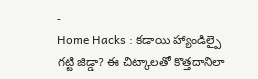-
Home Hacks : కడాయి హ్యాండిల్పై గట్టి జిడ్డా? ఈ చిట్కాలతో కొత్తదానిలా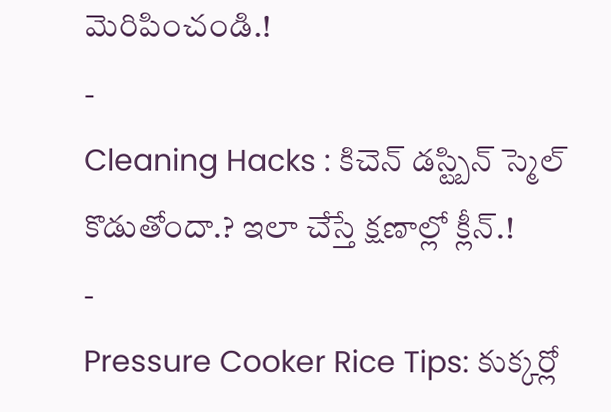మెరిపించండి.!
-
Cleaning Hacks : కిచెన్ డస్ట్బిన్ స్మెల్ కొడుతోందా.? ఇలా చేస్తే క్షణాల్లో క్లీన్.!
-
Pressure Cooker Rice Tips: కుక్కర్లో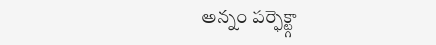అన్నం పర్ఫెక్ట్గా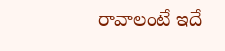రావాలంటే ఇదే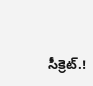సీక్రెట్.!